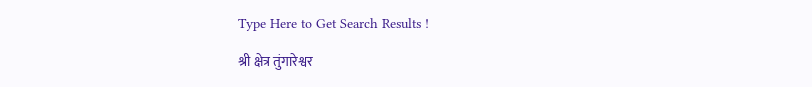Type Here to Get Search Results !

श्री क्षेत्र तुंगारेश्वर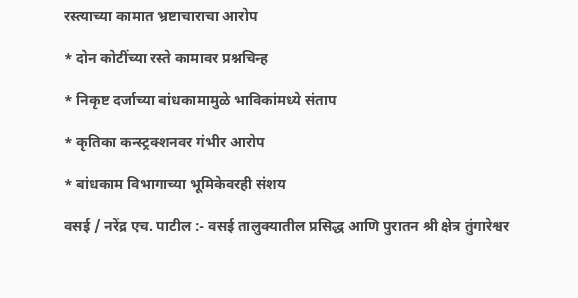रस्त्याच्या कामात भ्रष्टाचाराचा आरोप

* दोन कोटींच्या रस्ते कामावर प्रश्नचिन्ह

* निकृष्ट दर्जाच्या बांधकामामुळे भाविकांमध्ये संताप

* कृतिका कन्स्ट्रक्शनवर गंभीर आरोप

* बांधकाम विभागाच्या भूमिकेवरही संशय

वसई / नरेंद्र एच. पाटील :- वसई तालुक्यातील प्रसिद्ध आणि पुरातन श्री क्षेत्र तुंगारेश्वर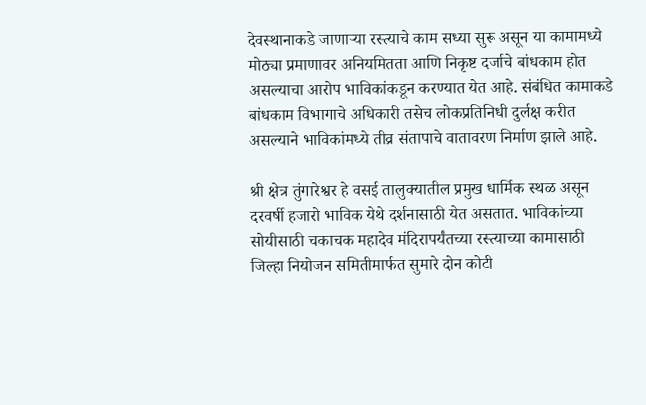देवस्थानाकडे जाणाऱ्या रस्त्याचे काम सध्या सुरू असून या कामामध्ये मोठ्या प्रमाणावर अनियमितता आणि निकृष्ट दर्जाचे बांधकाम होत असल्याचा आरोप भाविकांकडून करण्यात येत आहे. संबंधित कामाकडे बांधकाम विभागाचे अधिकारी तसेच लोकप्रतिनिधी दुर्लक्ष करीत असल्याने भाविकांमध्ये तीव्र संतापाचे वातावरण निर्माण झाले आहे.

श्री क्षेत्र तुंगारेश्वर हे वसई तालुक्यातील प्रमुख धार्मिक स्थळ असून दरवर्षी हजारो भाविक येथे दर्शनासाठी येत असतात. भाविकांच्या सोयीसाठी चकाचक महादेव मंदिरापर्यंतच्या रस्त्याच्या कामासाठी जिल्हा नियोजन समितीमार्फत सुमारे दोन कोटी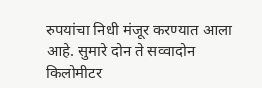रुपयांचा निधी मंजूर करण्यात आला आहे. सुमारे दोन ते सव्वादोन किलोमीटर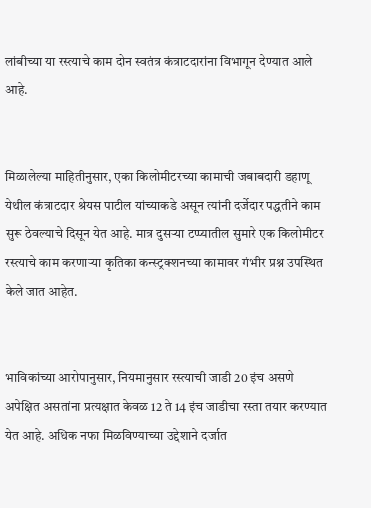लांबीच्या या रस्त्याचे काम दोन स्वतंत्र कंत्राटदारांना विभागून देण्यात आले आहे.


मिळालेल्या माहितीनुसार, एका किलोमीटरच्या कामाची जबाबदारी डहाणू येथील कंत्राटदार श्रेयस पाटील यांच्याकडे असून त्यांनी दर्जेदार पद्धतीने काम सुरू ठेवल्याचे दिसून येत आहे. मात्र दुसऱ्या टप्प्यातील सुमारे एक किलोमीटर रस्त्याचे काम करणाऱ्या कृतिका कन्स्ट्रक्शनच्या कामावर गंभीर प्रश्न उपस्थित केले जात आहेत.


भाविकांच्या आरोपानुसार, नियमानुसार रस्त्याची जाडी 20 इंच असणे अपेक्षित असतांना प्रत्यक्षात केवळ 12 ते 14 इंच जाडीचा रस्ता तयार करण्यात येत आहे. अधिक नफा मिळविण्याच्या उद्देशाने दर्जात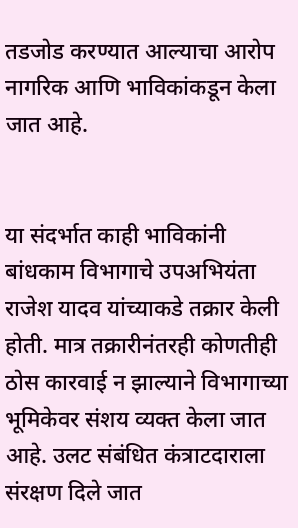तडजोड करण्यात आल्याचा आरोप नागरिक आणि भाविकांकडून केला जात आहे.


या संदर्भात काही भाविकांनी बांधकाम विभागाचे उपअभियंता राजेश यादव यांच्याकडे तक्रार केली होती. मात्र तक्रारीनंतरही कोणतीही ठोस कारवाई न झाल्याने विभागाच्या भूमिकेवर संशय व्यक्त केला जात आहे. उलट संबंधित कंत्राटदाराला संरक्षण दिले जात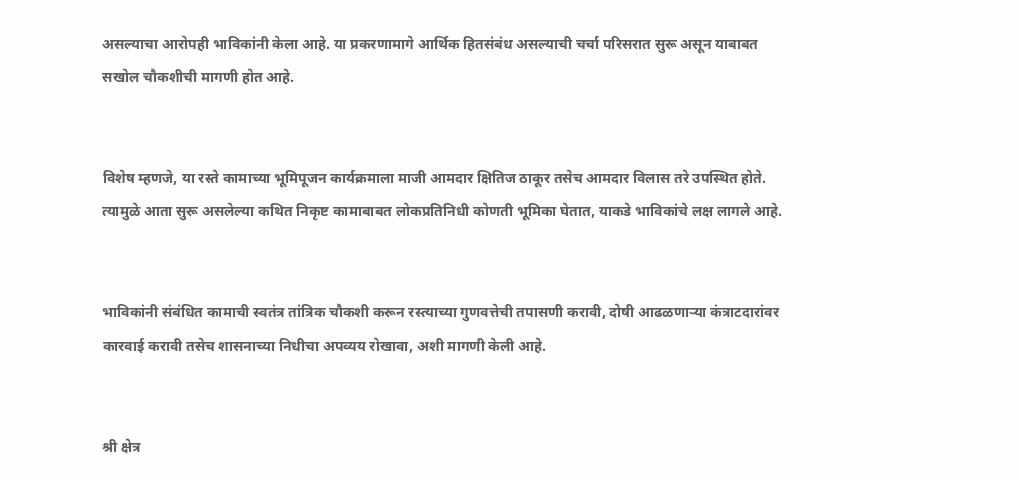असल्याचा आरोपही भाविकांनी केला आहे. या प्रकरणामागे आर्थिक हितसंबंध असल्याची चर्चा परिसरात सुरू असून याबाबत सखोल चौकशीची मागणी होत आहे.


विशेष म्हणजे, या रस्ते कामाच्या भूमिपूजन कार्यक्रमाला माजी आमदार क्षितिज ठाकूर तसेच आमदार विलास तरे उपस्थित होते. त्यामुळे आता सुरू असलेल्या कथित निकृष्ट कामाबाबत लोकप्रतिनिधी कोणती भूमिका घेतात, याकडे भाविकांचे लक्ष लागले आहे.


भाविकांनी संबंधित कामाची स्वतंत्र तांत्रिक चौकशी करून रस्त्याच्या गुणवत्तेची तपासणी करावी, दोषी आढळणाऱ्या कंत्राटदारांवर कारवाई करावी तसेच शासनाच्या निधीचा अपव्यय रोखावा, अशी मागणी केली आहे.


श्री क्षेत्र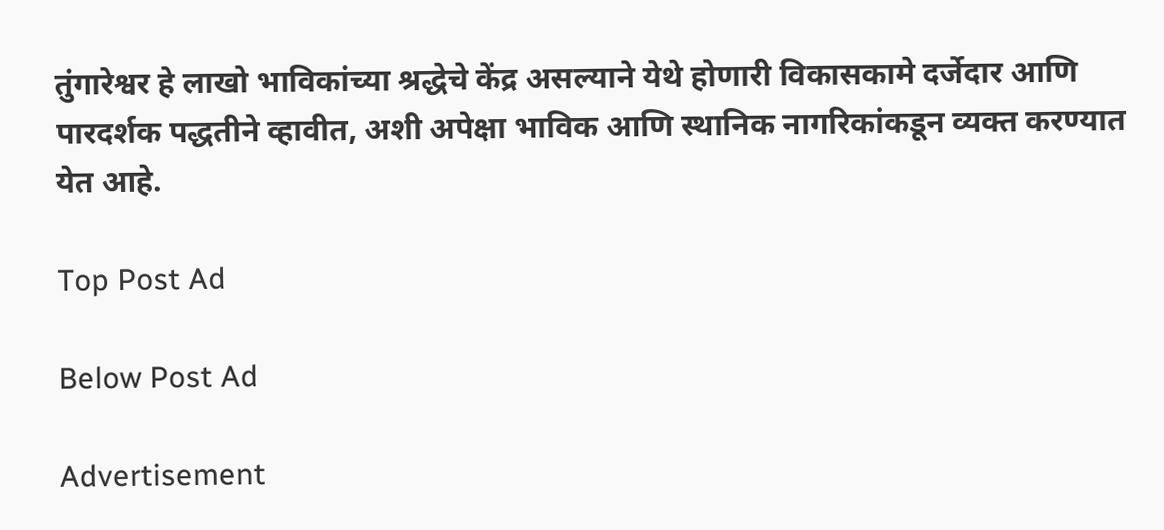तुंगारेश्वर हे लाखो भाविकांच्या श्रद्धेचे केंद्र असल्याने येथे होणारी विकासकामे दर्जेदार आणि पारदर्शक पद्धतीने व्हावीत, अशी अपेक्षा भाविक आणि स्थानिक नागरिकांकडून व्यक्त करण्यात येत आहे.

Top Post Ad

Below Post Ad

Advertisement